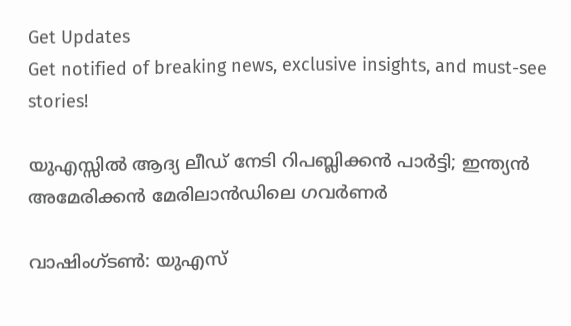Get Updates
Get notified of breaking news, exclusive insights, and must-see stories!

യുഎസ്സില്‍ ആദ്യ ലീഡ് നേടി റിപബ്ലിക്കന്‍ പാര്‍ട്ടി; ഇന്ത്യന്‍ അമേരിക്കന്‍ മേരിലാന്‍ഡിലെ ഗവര്‍ണര്‍

വാഷിംഗ്ടണ്‍: യുഎസ്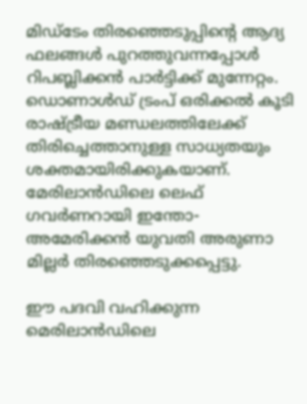മിഡ്‌ടേം തിരഞ്ഞെടുപ്പിന്റെ ആദ്യ ഫലങ്ങള്‍ പുറത്തുവന്നപ്പോള്‍ റിപബ്ലിക്കന്‍ പാര്‍ട്ടിക്ക് മുന്നേറ്റം. ഡൊണാള്‍ഡ് ട്രംപ് ഒരിക്കല്‍ കൂടി രാഷ്ട്രീയ മണ്ഡലത്തിലേക്ക് തിരിച്ചെത്താനുള്ള സാധ്യതയും ശക്തമായിരിക്കുകയാണ്. മേരിലാന്‍ഡിലെ ലെഫ് ഗവര്‍ണറായി ഇന്തോ-അമേരിക്കന്‍ യുവതി അരുണാ മില്ലര്‍ തിരഞ്ഞെടുക്കപ്പെട്ടു.

ഈ പദവി വഹിക്കുന്ന മെരിലാന്‍ഡിലെ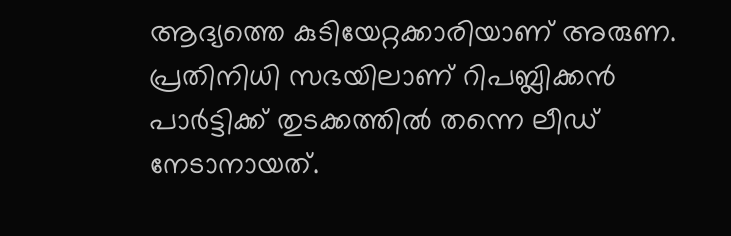ആദ്യത്തെ കുടിയേറ്റക്കാരിയാണ് അരുണ. പ്രതിനിധി സഭയിലാണ് റിപബ്ലിക്കന്‍ പാര്‍ട്ടിക്ക് തുടക്കത്തില്‍ തന്നെ ലീഡ് നേടാനായത്.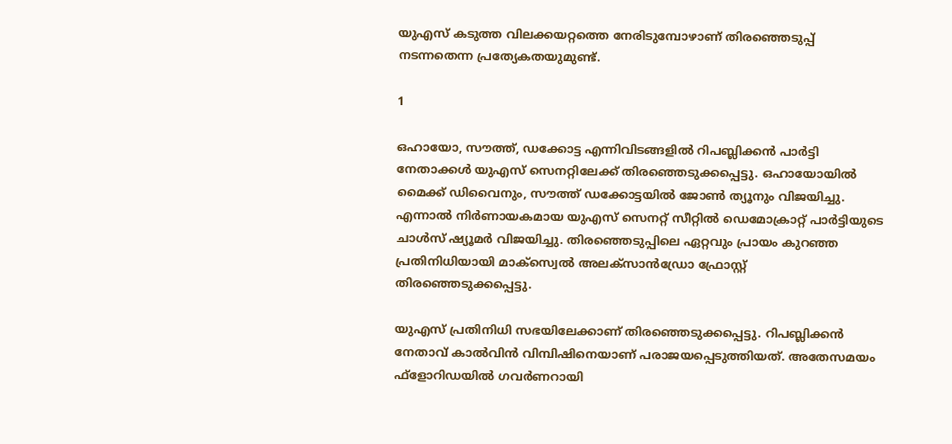യുഎസ് കടുത്ത വിലക്കയറ്റത്തെ നേരിടുമ്പോഴാണ് തിരഞ്ഞെടുപ്പ് നടന്നതെന്ന പ്രത്യേകതയുമുണ്ട്.

1

ഒഹായോ, സൗത്ത്, ഡക്കോട്ട എന്നിവിടങ്ങളില്‍ റിപബ്ലിക്കന്‍ പാര്‍ട്ടി നേതാക്കള്‍ യുഎസ് സെനറ്റിലേക്ക് തിരഞ്ഞെടുക്കപ്പെട്ടു. ഒഹായോയില്‍ മൈക്ക് ഡിവൈനും, സൗത്ത് ഡക്കോട്ടയില്‍ ജോണ്‍ ത്യൂനും വിജയിച്ചു. എന്നാല്‍ നിര്‍ണായകമായ യുഎസ് സെനറ്റ് സീറ്റില്‍ ഡെമോക്രാറ്റ് പാര്‍ട്ടിയുടെ ചാള്‍സ് ഷ്യൂമര്‍ വിജയിച്ചു. തിരഞ്ഞെടുപ്പിലെ ഏറ്റവും പ്രായം കുറഞ്ഞ പ്രതിനിധിയായി മാക്‌സ്വെല്‍ അലക്‌സാന്‍ഡ്രോ ഫ്രോസ്റ്റ് തിരഞ്ഞെടുക്കപ്പെട്ടു.

യുഎസ് പ്രതിനിധി സഭയിലേക്കാണ് തിരഞ്ഞെടുക്കപ്പെട്ടു. റിപബ്ലിക്കന്‍ നേതാവ് കാല്‍വിന്‍ വിമ്പിഷിനെയാണ് പരാജയപ്പെടുത്തിയത്. അതേസമയം ഫ്‌ളോറിഡയില്‍ ഗവര്‍ണറായി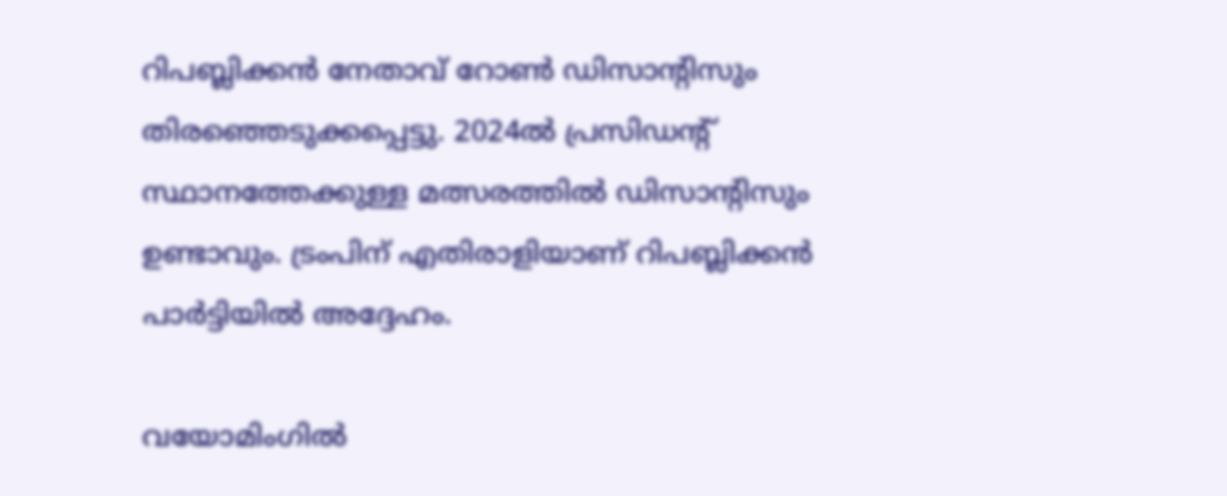റിപബ്ലിക്കന്‍ നേതാവ് റോണ്‍ ഡിസാന്റിസും തിരഞ്ഞെടുക്കപ്പെട്ടു. 2024ല്‍ പ്രസിഡന്റ് സ്ഥാനത്തേക്കുള്ള മത്സരത്തില്‍ ഡിസാന്റിസും ഉണ്ടാവും. ട്രംപിന് എതിരാളിയാണ് റിപബ്ലിക്കന്‍ പാര്‍ട്ടിയില്‍ അദ്ദേഹം.

വയോമിംഗില്‍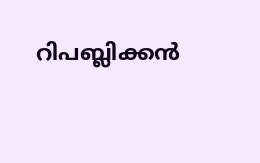റിപബ്ലിക്കന്‍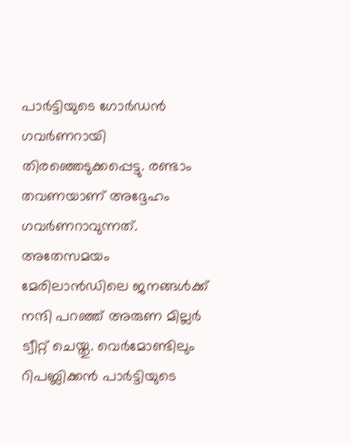പാര്‍ട്ടിയുടെ ഗോര്‍ഡന്‍ ഗവര്‍ണറായി തിരഞ്ഞെടുക്കപ്പെട്ടു. രണ്ടാം തവണയാണ് അദ്ദേഹം ഗവര്‍ണറാവുന്നത്. അതേസമയം മേരിലാന്‍ഡിലെ ജനങ്ങള്‍ക്ക് നന്ദി പറഞ്ഞ് അരുണ മില്ലര്‍ ട്വീറ്റ് ചെയ്തു. വെര്‍മോണ്ടിലും റിപബ്ലിക്കന്‍ പാര്‍ട്ടിയുടെ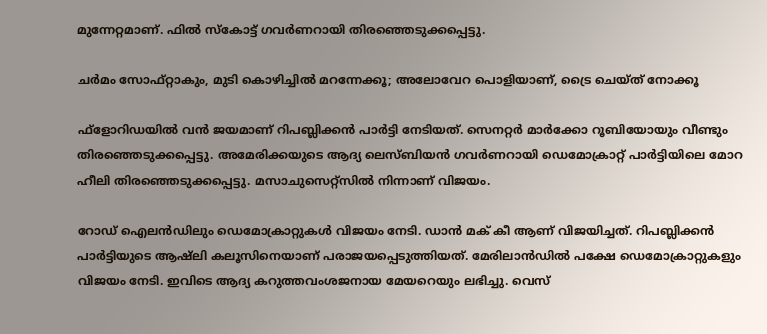മുന്നേറ്റമാണ്. ഫില്‍ സ്‌കോട്ട് ഗവര്‍ണറായി തിരഞ്ഞെടുക്കപ്പെട്ടു.

ചര്‍മം സോഫ്റ്റാകും, മുടി കൊഴിച്ചില്‍ മറന്നേക്കൂ; അലോവേറ പൊളിയാണ്, ട്രൈ ചെയ്ത് നോക്കൂ

ഫ്‌ളോറിഡയില്‍ വന്‍ ജയമാണ് റിപബ്ലിക്കന്‍ പാര്‍ട്ടി നേടിയത്. സെനറ്റര്‍ മാര്‍ക്കോ റൂബിയോയും വീണ്ടും തിരഞ്ഞെടുക്കപ്പെട്ടു. അമേരിക്കയുടെ ആദ്യ ലെസ്ബിയന്‍ ഗവര്‍ണറായി ഡെമോക്രാറ്റ് പാര്‍ട്ടിയിലെ മോറ ഹീലി തിരഞ്ഞെടുക്കപ്പെട്ടു. മസാചുസെറ്റ്‌സില്‍ നിന്നാണ് വിജയം.

റോഡ് ഐലന്‍ഡിലും ഡെമോക്രാറ്റുകള്‍ വിജയം നേടി. ഡാന്‍ മക് കീ ആണ് വിജയിച്ചത്. റിപബ്ലിക്കന്‍ പാര്‍ട്ടിയുടെ ആഷ്‌ലി കലൂസിനെയാണ് പരാജയപ്പെടുത്തിയത്. മേരിലാന്‍ഡില്‍ പക്ഷേ ഡെമോക്രാറ്റുകളും വിജയം നേടി. ഇവിടെ ആദ്യ കറുത്തവംശജനായ മേയറെയും ലഭിച്ചു. വെസ്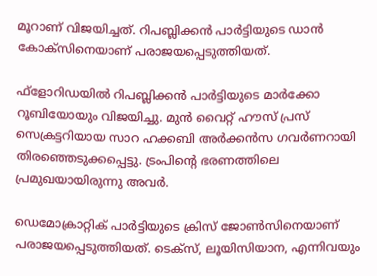മൂറാണ് വിജയിച്ചത്. റിപബ്ലിക്കന്‍ പാര്‍ട്ടിയുടെ ഡാന്‍ കോക്‌സിനെയാണ് പരാജയപ്പെടുത്തിയത്.

ഫ്‌ളോറിഡയില്‍ റിപബ്ലിക്കന്‍ പാര്‍ട്ടിയുടെ മാര്‍ക്കോ റൂബിയോയും വിജയിച്ചു. മുന്‍ വൈറ്റ് ഹൗസ് പ്രസ് സെക്രട്ടറിയായ സാറ ഹക്കബി അര്‍ക്കന്‍സ ഗവര്‍ണറായി തിരഞ്ഞെടുക്കപ്പെട്ടു. ട്രംപിന്റെ ഭരണത്തിലെ പ്രമുഖയായിരുന്നു അവര്‍.

ഡെമോക്രാറ്റിക് പാര്‍ട്ടിയുടെ ക്രിസ് ജോണ്‍സിനെയാണ് പരാജയപ്പെടുത്തിയത്. ടെക്‌സ്, ലൂയിസിയാന, എന്നിവയും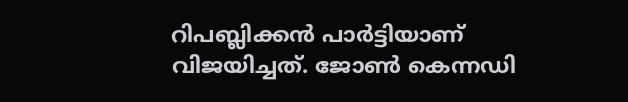റിപബ്ലിക്കന്‍ പാര്‍ട്ടിയാണ് വിജയിച്ചത്. ജോണ്‍ കെന്നഡി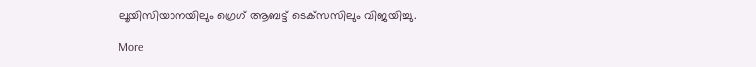ലൂയിസിയാനയിലും ഗ്രെഗ് ആബട്ട് ടെക്‌സസിലും വിജയിച്ചു.

More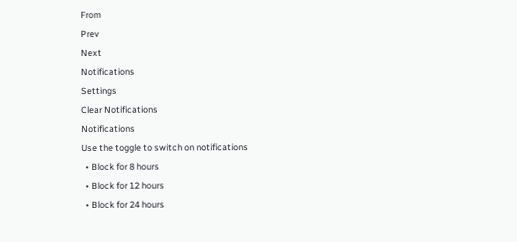From
Prev
Next
Notifications
Settings
Clear Notifications
Notifications
Use the toggle to switch on notifications
  • Block for 8 hours
  • Block for 12 hours
  • Block for 24 hours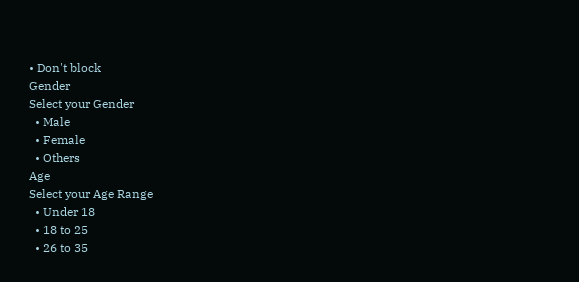• Don't block
Gender
Select your Gender
  • Male
  • Female
  • Others
Age
Select your Age Range
  • Under 18
  • 18 to 25
  • 26 to 35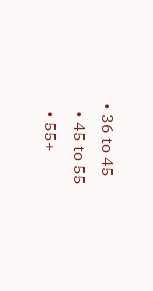• 36 to 45
  • 45 to 55
  • 55+